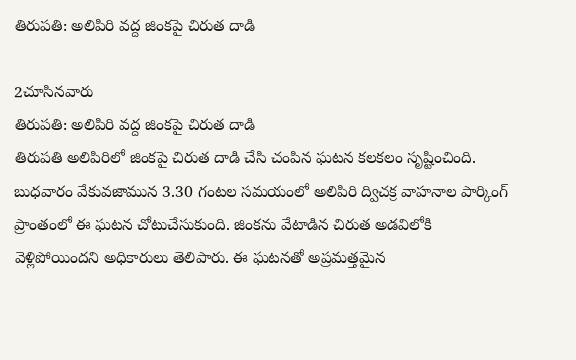తిరుపతి: అలిపిరి వద్ద జింకపై చిరుత దాడి

2చూసినవారు
తిరుపతి: అలిపిరి వద్ద జింకపై చిరుత దాడి
తిరుపతి అలిపిరిలో జింకపై చిరుత దాడి చేసి చంపిన ఘటన కలకలం సృష్టించింది. బుధవారం వేకువజామున 3.30 గంటల సమయంలో అలిపిరి ద్విచక్ర వాహనాల పార్కింగ్ ప్రాంతంలో ఈ ఘటన చోటుచేసుకుంది. జింకను వేటాడిన చిరుత అడవిలోకి వెళ్లిపోయిందని అధికారులు తెలిపారు. ఈ ఘటనతో అప్రమత్తమైన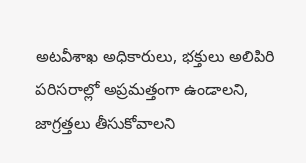అటవీశాఖ అధికారులు, భక్తులు అలిపిరి పరిసరాల్లో అప్రమత్తంగా ఉండాలని, జాగ్రత్తలు తీసుకోవాలని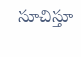సూచిస్తూ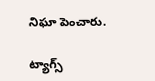నిఘా పెంచారు.

ట్యాగ్స్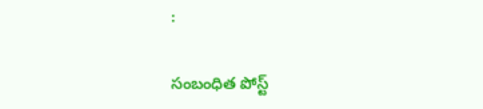:

సంబంధిత పోస్ట్